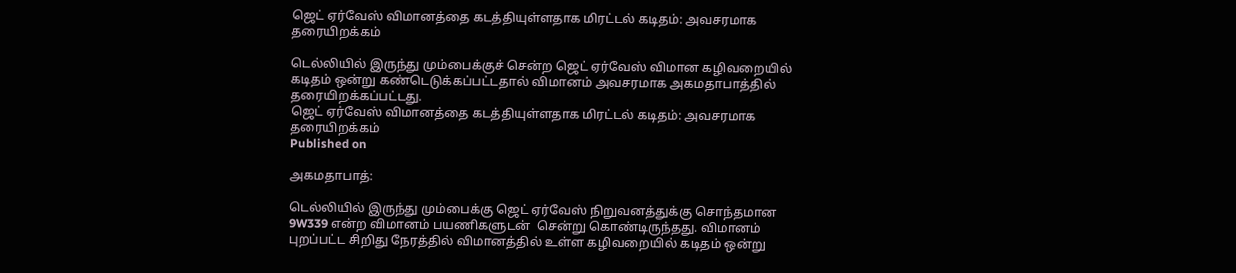ஜெட் ஏர்வேஸ் விமானத்தை கடத்தியுள்ளதாக மிரட்டல் கடிதம்: அவசரமாக தரையிறக்கம்

டெல்லியில் இருந்து மும்பைக்குச் சென்ற ஜெட் ஏர்வேஸ் விமான கழிவறையில் கடிதம் ஒன்று கண்டெடுக்கப்பட்டதால் விமானம் அவசரமாக அகமதாபாத்தில் தரையிறக்கப்பட்டது.
ஜெட் ஏர்வேஸ் விமானத்தை கடத்தியுள்ளதாக மிரட்டல் கடிதம்: அவசரமாக தரையிறக்கம்
Published on

அகமதாபாத்:

டெல்லியில் இருந்து மும்பைக்கு ஜெட் ஏர்வேஸ் நிறுவனத்துக்கு சொந்தமான 9W339 என்ற விமானம் பயணிகளுடன்  சென்று கொண்டிருந்தது. விமானம் புறப்பட்ட சிறிது நேரத்தில் விமானத்தில் உள்ள கழிவறையில் கடிதம் ஒன்று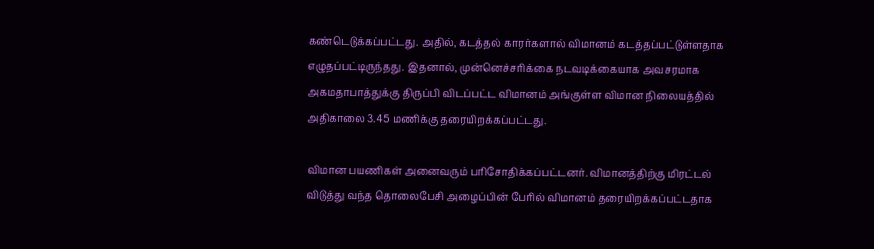கண்டெடுக்கப்பட்டது. அதில், கடத்தல் காரர்களால் விமானம் கடத்தப்பட்டுள்ளதாக எழுதப்பட்டிருந்தது. இதனால், முன்னெச்சரிக்கை நடவடிக்கையாக அவசரமாக அகமதாபாத்துக்கு திருப்பி விடப்பட்ட விமானம் அங்குள்ள விமான நிலையத்தில் அதிகாலை 3.45 மணிக்கு தரையிறக்கப்பட்டது.

விமான பயணிகள் அனைவரும் பரிசோதிக்கப்பட்டனர். விமானத்திற்கு மிரட்டல் விடுத்து வந்த தொலைபேசி அழைப்பின் பேரில் விமானம் தரையிறக்கப்பட்டதாக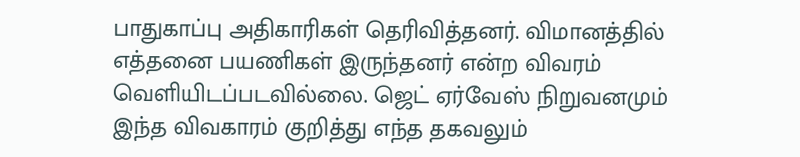பாதுகாப்பு அதிகாரிகள் தெரிவித்தனர். விமானத்தில் எத்தனை பயணிகள் இருந்தனர் என்ற விவரம் வெளியிடப்படவில்லை. ஜெட் ஏர்வேஸ் நிறுவனமும் இந்த விவகாரம் குறித்து எந்த தகவலும்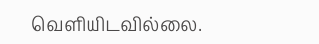வெளியிடவில்லை.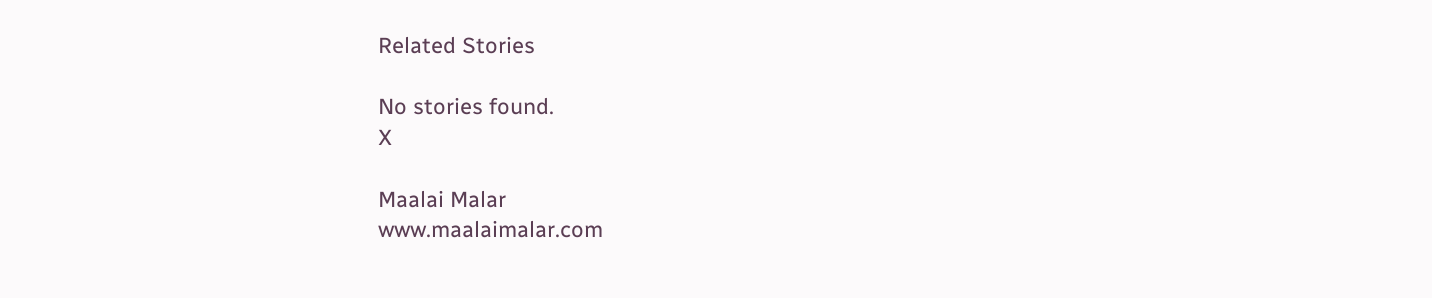Related Stories

No stories found.
X

Maalai Malar
www.maalaimalar.com